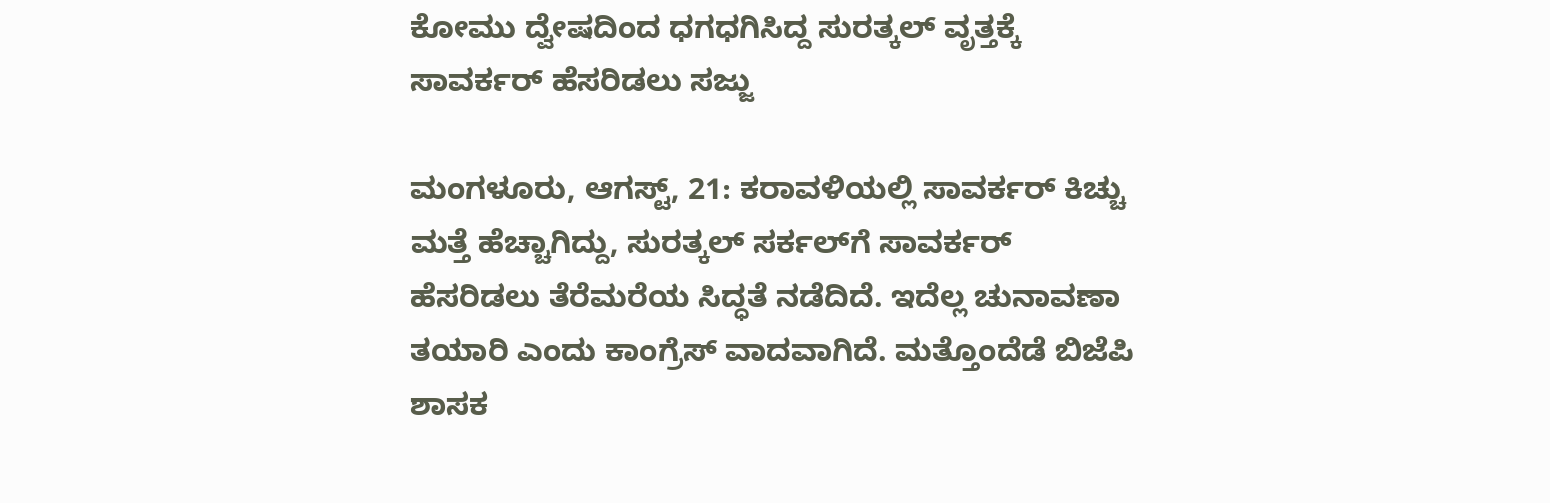ಕೋಮು ದ್ವೇಷದಿಂದ ಧಗಧಗಿಸಿದ್ದ ಸುರತ್ಕಲ್ ವೃತ್ತಕ್ಕೆ ಸಾವರ್ಕರ್ ಹೆಸರಿಡಲು ಸಜ್ಜು

ಮಂಗಳೂರು, ಆಗಸ್ಟ್‌, 21: ಕರಾವಳಿಯಲ್ಲಿ ಸಾವರ್ಕರ್ ಕಿಚ್ಚು ಮತ್ತೆ ಹೆಚ್ಚಾಗಿದ್ದು, ಸುರತ್ಕಲ್ ಸರ್ಕಲ್‌ಗೆ ಸಾವರ್ಕರ್ ಹೆಸರಿಡಲು ತೆರೆಮರೆಯ ಸಿದ್ಧತೆ ನಡೆದಿದೆ. ಇದೆಲ್ಲ ಚುನಾವಣಾ ತಯಾರಿ ಎಂದು ಕಾಂಗ್ರೆಸ್ ವಾದವಾಗಿದೆ. ಮತ್ತೊಂದೆಡೆ ಬಿಜೆಪಿ ಶಾಸಕ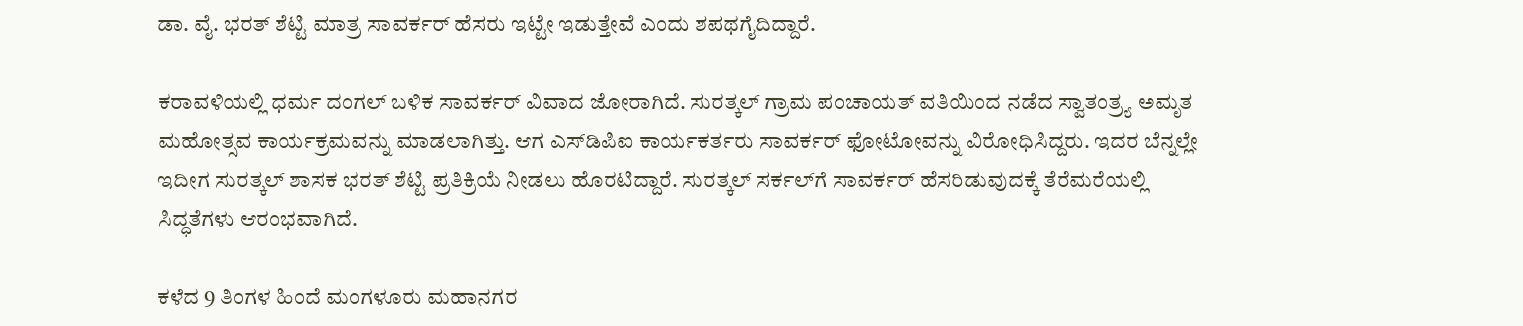ಡಾ. ವೈ. ಭರತ್ ಶೆಟ್ಟಿ ಮಾತ್ರ ಸಾವರ್ಕರ್ ಹೆಸರು ಇಟ್ಟೇ ಇಡುತ್ತೇವೆ ಎಂದು ಶಪಥಗೈದಿದ್ದಾರೆ.

ಕರಾವಳಿಯಲ್ಲಿ ಧರ್ಮ ದಂಗಲ್ ಬಳಿಕ ಸಾವರ್ಕರ್ ವಿವಾದ ಜೋರಾಗಿದೆ. ಸುರತ್ಕಲ್ ಗ್ರಾಮ ಪಂಚಾಯತ್ ವತಿಯಿಂದ ನಡೆದ ಸ್ವಾತಂತ್ರ್ಯ ಅಮೃತ ಮಹೋತ್ಸವ ಕಾರ್ಯಕ್ರಮವನ್ನು ಮಾಡಲಾಗಿತ್ತು. ಆಗ ಎಸ್‌ಡಿಪಿಐ ಕಾರ್ಯಕರ್ತರು ಸಾವರ್ಕರ್ ಫೋಟೋವನ್ನು ವಿರೋಧಿಸಿದ್ದರು. ಇದರ ಬೆನ್ನಲ್ಲೇ ಇದೀಗ ಸುರತ್ಕಲ್ ಶಾಸಕ ಭರತ್ ಶೆಟ್ಟಿ ಪ್ರತಿಕ್ರಿಯೆ ನೀಡಲು ಹೊರಟಿದ್ದಾರೆ. ಸುರತ್ಕಲ್ ಸರ್ಕಲ್‌ಗೆ ಸಾವರ್ಕರ್ ಹೆಸರಿಡುವುದಕ್ಕೆ ತೆರೆಮರೆಯಲ್ಲಿ ಸಿದ್ಧತೆಗಳು ಆರಂಭವಾಗಿದೆ.

ಕಳೆದ 9 ತಿಂಗಳ ಹಿಂದೆ ಮಂಗಳೂರು ಮಹಾನಗರ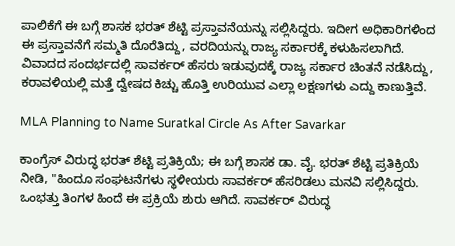ಪಾಲಿಕೆಗೆ ಈ ಬಗ್ಗೆ ಶಾಸಕ ಭರತ್ ಶೆಟ್ಟಿ ಪ್ರಸ್ತಾವನೆಯನ್ನು ಸಲ್ಲಿಸಿದ್ದರು. ಇದೀಗ ಅಧಿಕಾರಿಗಳಿಂದ ಈ ಪ್ರಸ್ತಾವನೆಗೆ ಸಮ್ಮತಿ ದೊರೆತಿದ್ದು, ವರದಿಯನ್ನು ರಾಜ್ಯ ಸರ್ಕಾರಕ್ಕೆ ಕಳುಹಿಸಲಾಗಿದೆ. ವಿವಾದದ ಸಂದರ್ಭದಲ್ಲಿ ಸಾವರ್ಕರ್ ಹೆಸರು ಇಡುವುದಕ್ಕೆ ರಾಜ್ಯ ಸರ್ಕಾರ ಚಿಂತನೆ ನಡೆಸಿದ್ದು, ಕರಾವಳಿಯಲ್ಲಿ ಮತ್ತೆ ದ್ವೇಷದ ಕಿಚ್ಚು ಹೊತ್ತಿ ಉರಿಯುವ ಎಲ್ಲಾ ಲಕ್ಷಣಗಳು ಎದ್ದು ಕಾಣುತ್ತಿವೆ.

MLA Planning to Name Suratkal Circle As After Savarkar

ಕಾಂಗ್ರೆಸ್‌ ವಿರುದ್ಧ ಭರತ್ ಶೆಟ್ಟಿ ಪ್ರತಿಕ್ರಿಯೆ; ಈ ಬಗ್ಗೆ ಶಾಸಕ‌ ಡಾ. ವೈ. ಭರತ್ ಶೆಟ್ಟಿ ಪ್ರತಿಕ್ರಿಯೆ ನೀಡಿ, "ಹಿಂದೂ ಸಂಘಟನೆಗಳು ಸ್ಥಳೀಯರು ಸಾವರ್ಕರ್ ಹೆಸರಿಡಲು ಮನವಿ‌ ಸಲ್ಲಿಸಿದ್ದರು. ಒಂಭತ್ತು ತಿಂಗಳ ಹಿಂದೆ ಈ ಪ್ರಕ್ರಿಯೆ ಶುರು ಆಗಿದೆ. ಸಾವರ್ಕರ್ ವಿರುದ್ಧ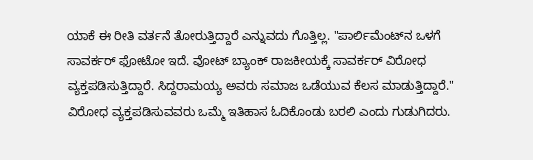ಯಾಕೆ ಈ ರೀತಿ ವರ್ತನೆ ತೋರುತ್ತಿದ್ದಾರೆ ಎನ್ನುವದು ಗೊತ್ತಿಲ್ಲ. "ಪಾರ್ಲಿಮೆಂಟ್‌ನ ಒಳಗೆ ಸಾವರ್ಕರ್ ಫೋಟೋ ಇದೆ. ವೋಟ್ ಬ್ಯಾಂಕ್ ರಾಜಕೀಯಕ್ಕೆ ಸಾವರ್ಕರ್ ವಿರೋಧ ವ್ಯಕ್ತಪಡಿಸುತ್ತಿದ್ದಾರೆ. ಸಿದ್ದರಾಮಯ್ಯ ಅವರು ಸಮಾಜ ಒಡೆಯುವ ಕೆಲಸ ಮಾಡುತ್ತಿದ್ದಾರೆ." ವಿರೋಧ ವ್ಯಕ್ತಪಡಿಸುವವರು ಒಮ್ಮೆ ಇತಿಹಾಸ ಓದಿಕೊಂಡು ಬರಲಿ ಎಂದು ಗುಡುಗಿದರು.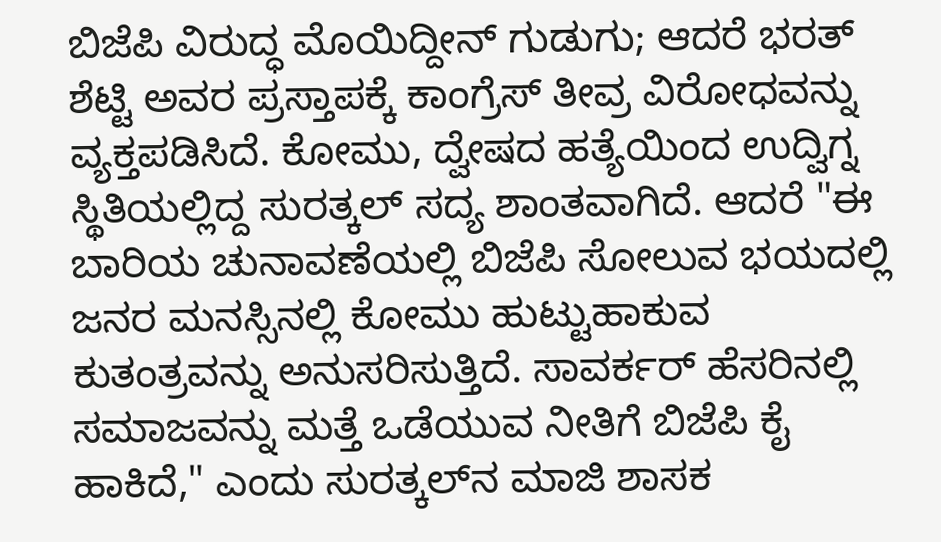ಬಿಜೆಪಿ ವಿರುದ್ಧ ಮೊಯಿದ್ದೀನ್ ಗುಡುಗು; ಆದರೆ ಭರತ್‌ ಶೆಟ್ಟಿ ಅವರ ಪ್ರಸ್ತಾಪಕ್ಕೆ ಕಾಂಗ್ರೆಸ್ ತೀವ್ರ ವಿರೋಧವನ್ನು ವ್ಯಕ್ತಪಡಿಸಿದೆ. ಕೋಮು, ದ್ವೇಷದ ಹತ್ಯೆಯಿಂದ ಉದ್ವಿಗ್ನ ಸ್ಥಿತಿಯಲ್ಲಿದ್ದ ಸುರತ್ಕಲ್ ಸದ್ಯ ಶಾಂತವಾಗಿದೆ. ಆದರೆ "ಈ ಬಾರಿಯ ಚುನಾವಣೆಯಲ್ಲಿ ಬಿಜೆಪಿ ಸೋಲುವ ಭಯದಲ್ಲಿ ಜನರ ಮನಸ್ಸಿನಲ್ಲಿ ಕೋಮು ಹುಟ್ಟುಹಾಕುವ ಕುತಂತ್ರವನ್ನು ಅನುಸರಿಸುತ್ತಿದೆ. ಸಾವರ್ಕರ್ ಹೆಸರಿನಲ್ಲಿ ಸಮಾಜವನ್ನು ಮತ್ತೆ ಒಡೆಯುವ ನೀತಿಗೆ ಬಿಜೆಪಿ ಕೈ ಹಾಕಿದೆ," ಎಂದು ಸುರತ್ಕಲ್‌ನ ಮಾಜಿ ಶಾಸಕ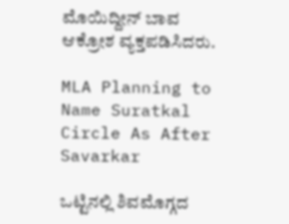ಮೊಯಿದ್ದೀನ್ ಬಾವ ಆಕ್ರೋಶ ವ್ಯಕ್ತಪಡಿಸಿದರು.

MLA Planning to Name Suratkal Circle As After Savarkar

ಒಟ್ಟಿನಲ್ಲಿ ಶಿವಮೊಗ್ಗದ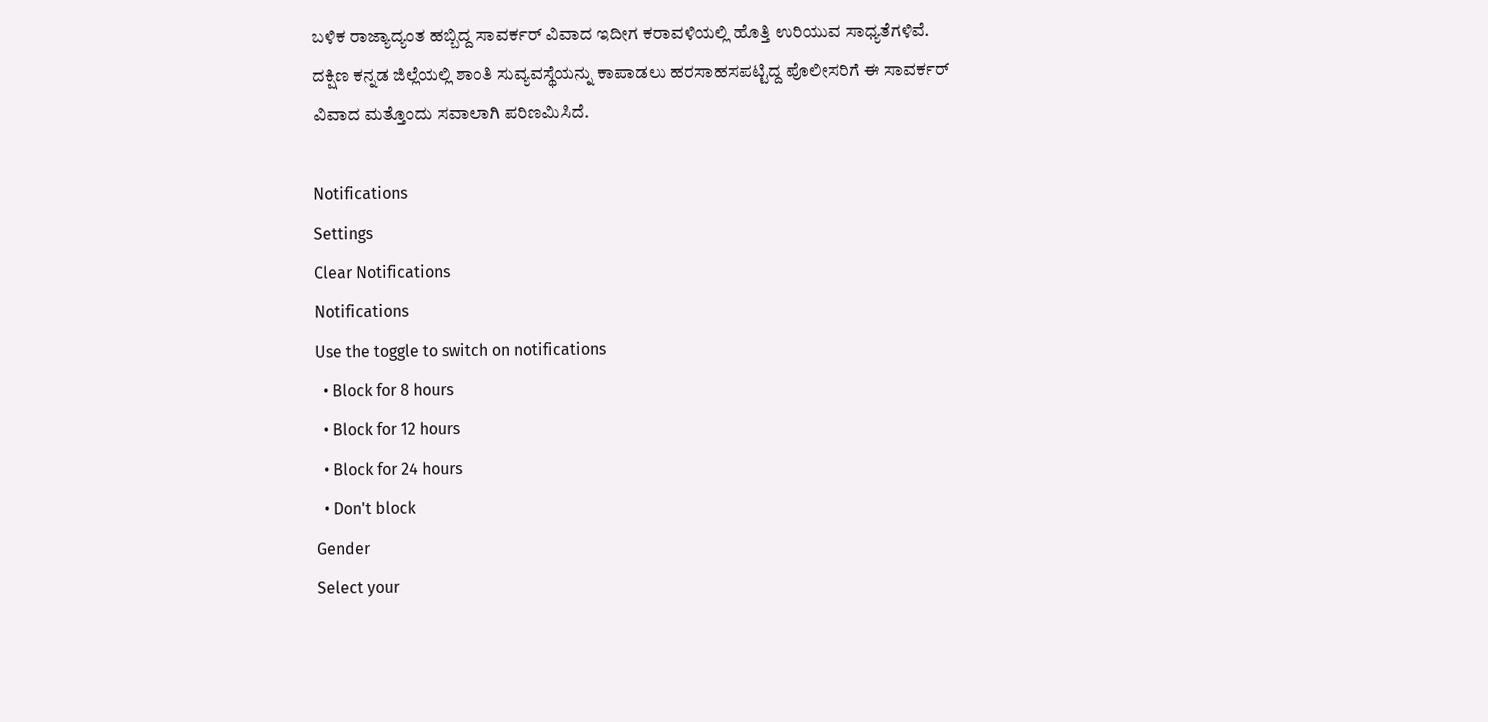ಬಳಿಕ ರಾಜ್ಯಾದ್ಯಂತ ಹಬ್ಬಿದ್ದ ಸಾವರ್ಕರ್ ವಿವಾದ ಇದೀಗ ಕರಾವಳಿಯಲ್ಲಿ ಹೊತ್ತಿ ಉರಿಯುವ ಸಾಧ್ಯತೆಗಳಿವೆ. ದಕ್ಷಿಣ ಕನ್ನಡ ಜಿಲ್ಲೆಯಲ್ಲಿ ಶಾಂತಿ ಸುವ್ಯವಸ್ಥೆಯನ್ನು ಕಾಪಾಡಲು ಹರಸಾಹಸಪಟ್ಟಿದ್ದ ಪೊಲೀಸರಿಗೆ ಈ ಸಾವರ್ಕರ್ ವಿವಾದ ಮತ್ತೊಂದು ಸವಾಲಾಗಿ ಪರಿಣಮಿಸಿದೆ.

Notifications
Settings
Clear Notifications
Notifications
Use the toggle to switch on notifications
  • Block for 8 hours
  • Block for 12 hours
  • Block for 24 hours
  • Don't block
Gender
Select your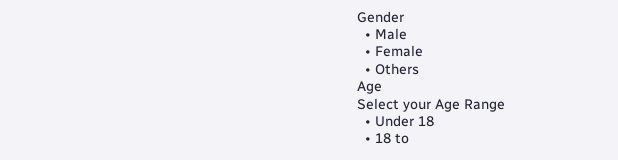Gender
  • Male
  • Female
  • Others
Age
Select your Age Range
  • Under 18
  • 18 to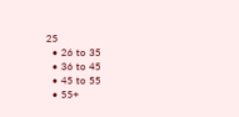25
  • 26 to 35
  • 36 to 45
  • 45 to 55
  • 55+